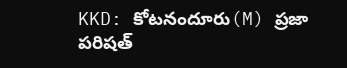KKD: కోటనందూరు(M) ప్రజా పరిషత్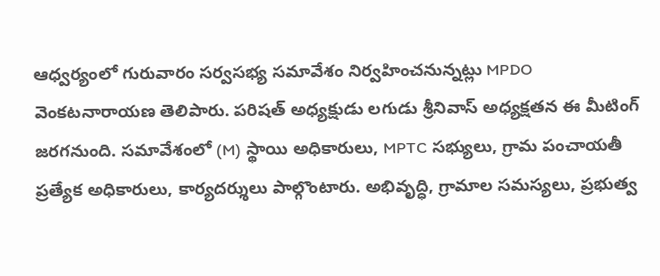ఆధ్వర్యంలో గురువారం సర్వసభ్య సమావేశం నిర్వహించనున్నట్లు MPDO వెంకటనారాయణ తెలిపారు. పరిషత్ అధ్యక్షుడు లగుడు శ్రీనివాస్ అధ్యక్షతన ఈ మీటింగ్ జరగనుంది. సమావేశంలో (M) స్థాయి అధికారులు, MPTC సభ్యులు, గ్రామ పంచాయతీ ప్రత్యేక అధికారులు, కార్యదర్శులు పాల్గొంటారు. అభివృద్ధి, గ్రామాల సమస్యలు, ప్రభుత్వ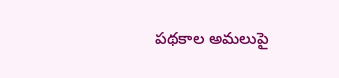పథకాల అమలుపై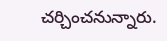చర్చించనున్నారు.